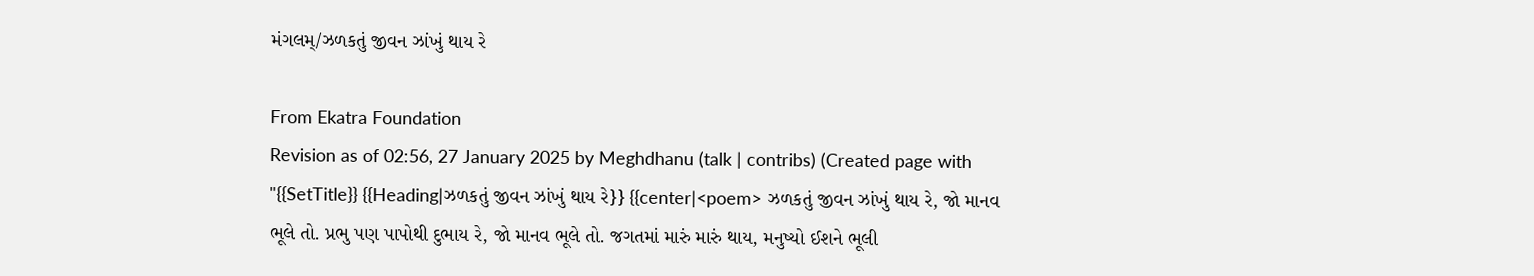મંગલમ્/ઝળકતું જીવન ઝાંખું થાય રે

From Ekatra Foundation
Revision as of 02:56, 27 January 2025 by Meghdhanu (talk | contribs) (Created page with "{{SetTitle}} {{Heading|ઝળકતું જીવન ઝાંખું થાય રે}} {{center|<poem> ઝળકતું જીવન ઝાંખું થાય રે, જો માનવ ભૂલે તો. પ્રભુ પણ પાપોથી દુભાય રે, જો માનવ ભૂલે તો. જગતમાં મારું મારું થાય, મનુષ્યો ઈશને ભૂલી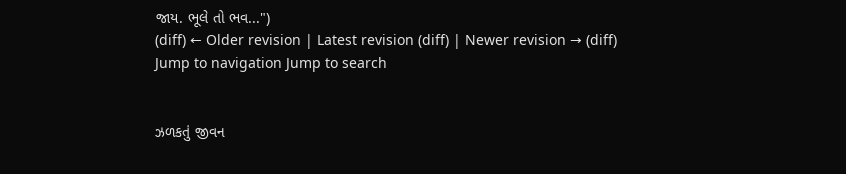જાય. ભૂલે તો ભવ...")
(diff) ← Older revision | Latest revision (diff) | Newer revision → (diff)
Jump to navigation Jump to search


ઝળકતું જીવન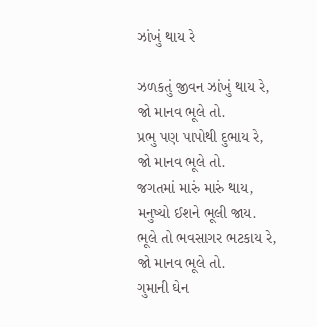ઝાંખું થાય રે

ઝળકતું જીવન ઝાંખું થાય રે,
જો માનવ ભૂલે તો.
પ્રભુ પણ પાપોથી દુભાય રે,
જો માનવ ભૂલે તો.
જગતમાં મારું મારું થાય,
મનુષ્યો ઈશને ભૂલી જાય.
ભૂલે તો ભવસાગર ભટકાય રે,
જો માનવ ભૂલે તો.
ગુમાની ઘેન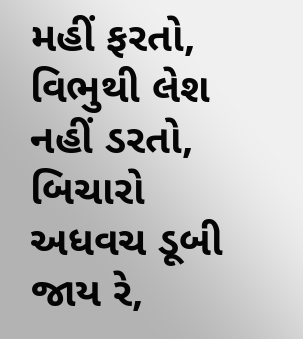મહીં ફરતો,
વિભુથી લેશ નહીં ડરતો,
બિચારો અધવચ ડૂબી જાય રે,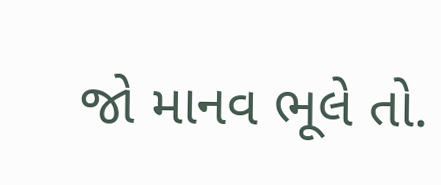જો માનવ ભૂલે તો.